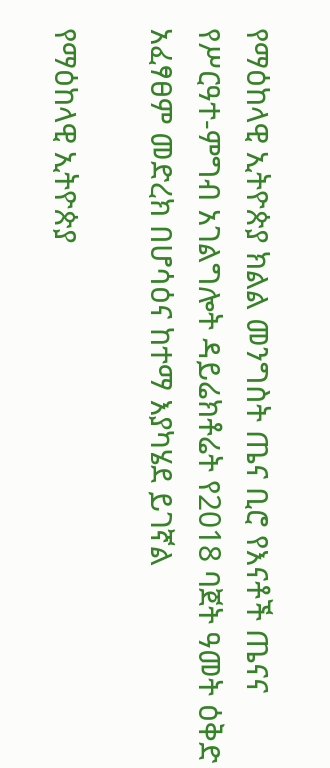የማዕከላዊ ኢትዮጵያ ክልል መንግስት ጤና ቢሮ የእናቶች ጤናና የሥርዓተ-ምግብ አገልግሎት ዳይሬክቶሬት የ2018 ባጀት ዓመት ዕቅድ አፈፃፀም መድረክ በሆሳዕና ከተማ እያካሄደ ይገኛል

የማዕከላዊ ኢትዮጵያ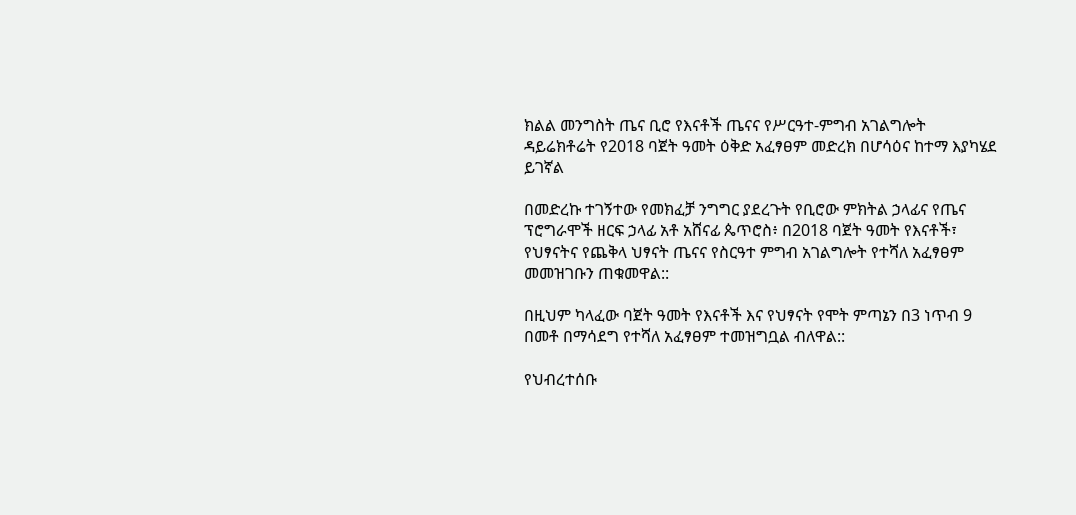ክልል መንግስት ጤና ቢሮ የእናቶች ጤናና የሥርዓተ-ምግብ አገልግሎት ዳይሬክቶሬት የ2018 ባጀት ዓመት ዕቅድ አፈፃፀም መድረክ በሆሳዕና ከተማ እያካሄደ ይገኛል

በመድረኩ ተገኝተው የመክፈቻ ንግግር ያደረጉት የቢሮው ምክትል ኃላፊና የጤና ፕሮግራሞች ዘርፍ ኃላፊ አቶ አሸናፊ ጴጥሮስ፥ በ2018 ባጀት ዓመት የእናቶች፣ የህፃናትና የጨቅላ ህፃናት ጤናና የስርዓተ ምግብ አገልግሎት የተሻለ አፈፃፀም መመዝገቡን ጠቁመዋል::

በዚህም ካላፈው ባጀት ዓመት የእናቶች እና የህፃናት የሞት ምጣኔን በ3 ነጥብ 9 በመቶ በማሳደግ የተሻለ አፈፃፀም ተመዝግቧል ብለዋል::

የህብረተሰቡ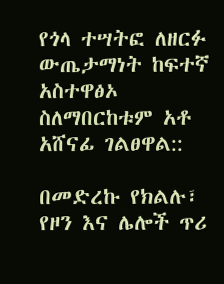የጎላ ተሣትፎ ለዘርፉ ውጤታማነት ከፍተኛ አስተዋፅኦ ስለማበርከቱም አቶ አሸናፊ ገልፀዋል::

በመድረኩ የክልሉ፣ የዞን እና ሌሎች ጥሪ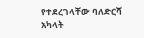የተደረገላቸው ባለድርሻ አካላት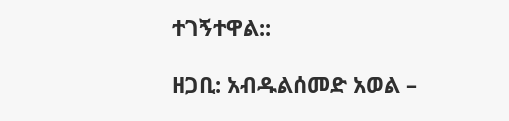ተገኝተዋል::

ዘጋቢ: አብዱልሰመድ አወል –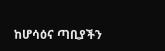ከሆሳዕና ጣቢያችን